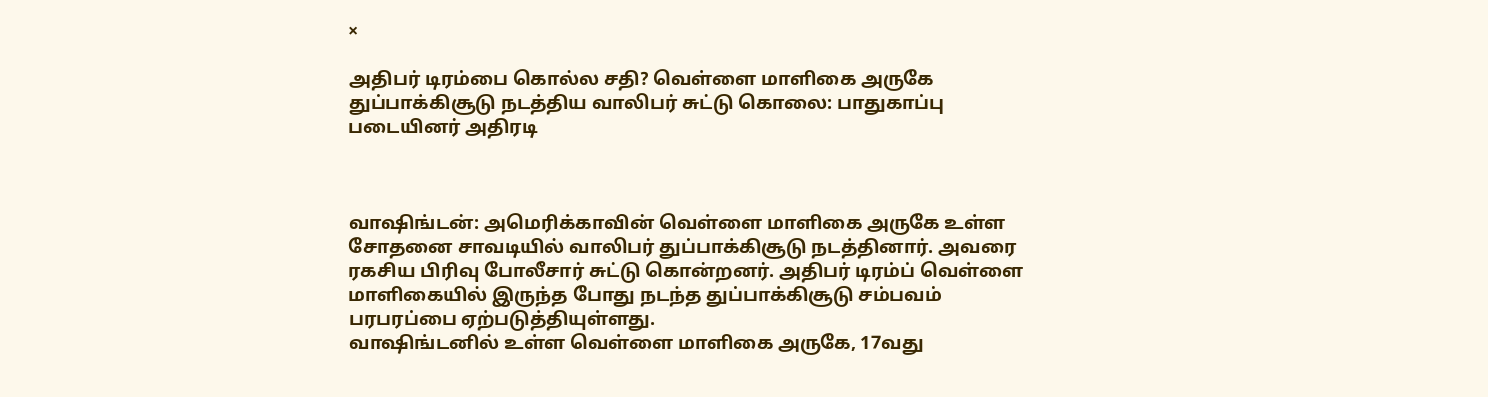×

அதிபர் டிரம்பை கொல்ல சதி? வெள்ளை மாளிகை அருகே துப்பாக்கிசூடு நடத்திய வாலிபர் சுட்டு கொலை: பாதுகாப்பு படையினர் அதிரடி



வாஷிங்டன்: அமெரிக்காவின் வெள்ளை மாளிகை அருகே உள்ள சோதனை சாவடியில் வாலிபர் துப்பாக்கிசூடு நடத்தினார். அவரை ரகசிய பிரிவு போலீசார் சுட்டு கொன்றனர். அதிபர் டிரம்ப் வெள்ளை மாளிகையில் இருந்த போது நடந்த துப்பாக்கிசூடு சம்பவம் பரபரப்பை ஏற்படுத்தியுள்ளது.
வாஷிங்டனில் உள்ள வெள்ளை மாளிகை அருகே, 17வது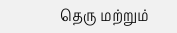தெரு மற்றும்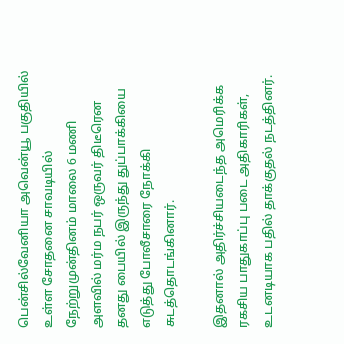பென்சில்வேனியா அவென்யூ பகுதியில் உள்ள சோதனை சாவடியில் நேற்றுமுன்தினம் மாலை 6 மணி அளவில் மர்ம நபர் ஒருவர் திடீரென தனது பையில் இருந்து துப்பாக்கியை எடுத்து போலீசாரை நோக்கி சுடத்தொடங்கினார்.

இதனால் அதிர்ச்சியடைந்த அமெரிக்க ரகசிய பாதுகாப்பு படை அதிகாரிகள், உடனடியாக பதில் தாக்குதல் நடத்தினர்.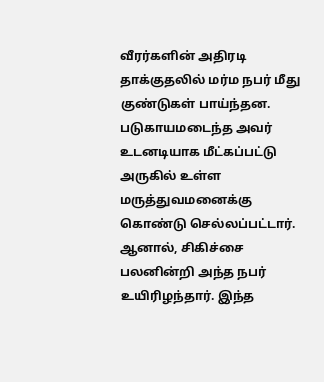வீரர்களின் அதிரடி தாக்குதலில் மர்ம நபர் மீது குண்டுகள் பாய்ந்தன. படுகாயமடைந்த அவர் உடனடியாக மீட்கப்பட்டு அருகில் உள்ள மருத்துவமனைக்கு கொண்டு செல்லப்பட்டார். ஆனால், சிகிச்சை பலனின்றி அந்த நபர் உயிரிழந்தார். இந்த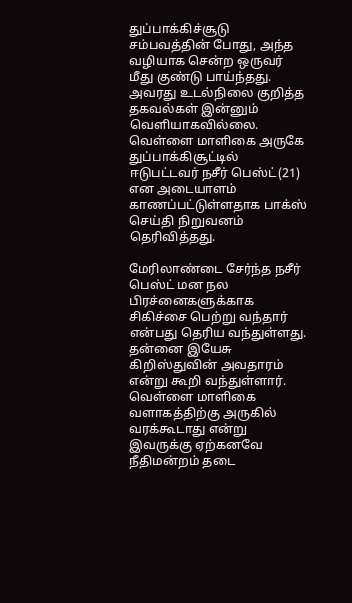துப்பாக்கிச்சூடு சம்பவத்தின் போது, அந்த வழியாக சென்ற ஒருவர் மீது குண்டு பாய்ந்தது. அவரது உடல்நிலை குறித்த தகவல்கள் இன்னும் வெளியாகவில்லை. வெள்ளை மாளிகை அருகே துப்பாக்கிசூட்டில் ஈடுபட்டவர் நசீர் பெஸ்ட்(21) என அடையாளம் காணப்பட்டுள்ளதாக பாக்ஸ் செய்தி நிறுவனம் தெரிவித்தது.

மேரிலாண்டை சேர்ந்த நசீர் பெஸ்ட் மன நல பிரச்னைகளுக்காக சிகிச்சை பெற்று வந்தார் என்பது தெரிய வந்துள்ளது. தன்னை இயேசு கிறிஸ்துவின் அவதாரம் என்று கூறி வந்துள்ளார். வெள்ளை மாளிகை வளாகத்திற்கு அருகில் வரக்கூடாது என்று இவருக்கு ஏற்கனவே நீதிமன்றம் தடை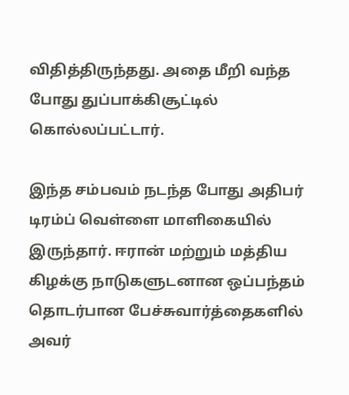விதித்திருந்தது. அதை மீறி வந்த போது துப்பாக்கிசூட்டில் கொல்லப்பட்டார்.

இந்த சம்பவம் நடந்த போது அதிபர் டிரம்ப் வெள்ளை மாளிகையில் இருந்தார். ஈரான் மற்றும் மத்திய கிழக்கு நாடுகளுடனான ஒப்பந்தம் தொடர்பான பேச்சுவார்த்தைகளில் அவர்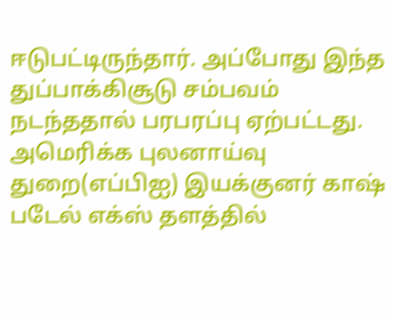ஈடுபட்டிருந்தார். அப்போது இந்த துப்பாக்கிசூடு சம்பவம் நடந்ததால் பரபரப்பு ஏற்பட்டது.
அமெரிக்க புலனாய்வு துறை(எப்பிஐ) இயக்குனர் காஷ் படேல் எக்ஸ் தளத்தில்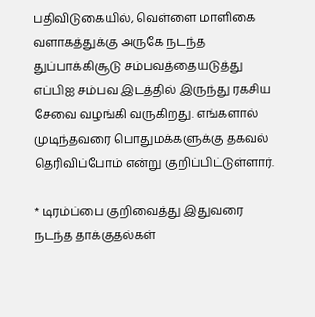பதிவிடுகையில், வெள்ளை மாளிகை வளாகத்துக்கு அருகே நடந்த துப்பாக்கிசூடு சம்பவத்தையடுத்து எப்பிஐ சம்பவ இடத்தில் இருந்து ரகசிய சேவை வழங்கி வருகிறது. எங்களால் முடிந்தவரை பொதுமக்களுக்கு தகவல் தெரிவிப்போம் என்று குறிப்பிட்டுள்ளார்.

* டிரம்ப்பை குறிவைத்து இதுவரை நடந்த தாக்குதல்கள்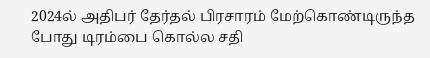2024ல் அதிபர் தேர்தல் பிரசாரம் மேற்கொண்டிருந்த போது டிரம்பை கொல்ல சதி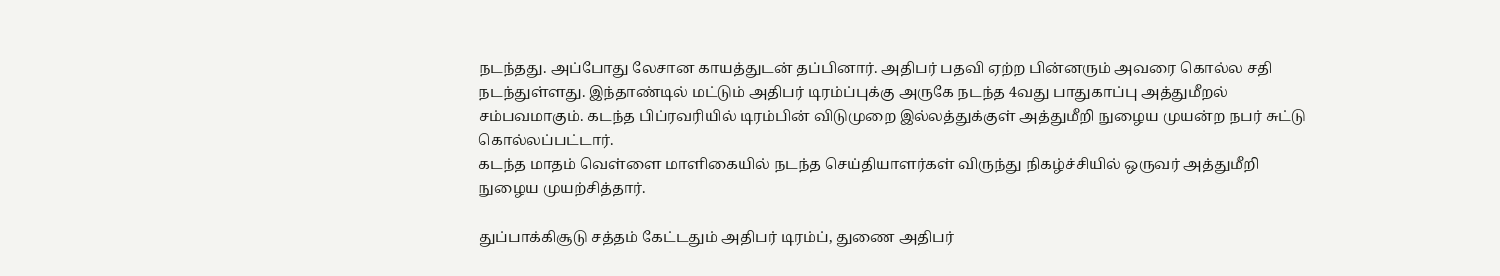நடந்தது. அப்போது லேசான காயத்துடன் தப்பினார். அதிபர் பதவி ஏற்ற பின்னரும் அவரை கொல்ல சதி நடந்துள்ளது. இந்தாண்டில் மட்டும் அதிபர் டிரம்ப்புக்கு அருகே நடந்த 4வது பாதுகாப்பு அத்துமீறல் சம்பவமாகும். கடந்த பிப்ரவரியில் டிரம்பின் விடுமுறை இல்லத்துக்குள் அத்துமீறி நுழைய முயன்ற நபர் சுட்டு கொல்லப்பட்டார்.
கடந்த மாதம் வெள்ளை மாளிகையில் நடந்த செய்தியாளர்கள் விருந்து நிகழ்ச்சியில் ஒருவர் அத்துமீறி நுழைய முயற்சித்தார்.

துப்பாக்கிசூடு சத்தம் கேட்டதும் அதிபர் டிரம்ப், துணை அதிபர்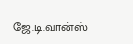ஜே.டி.வான்ஸ்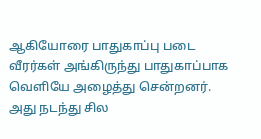ஆகியோரை பாதுகாப்பு படை வீரர்கள் அங்கிருந்து பாதுகாப்பாக வெளியே அழைத்து சென்றனர். அது நடந்து சில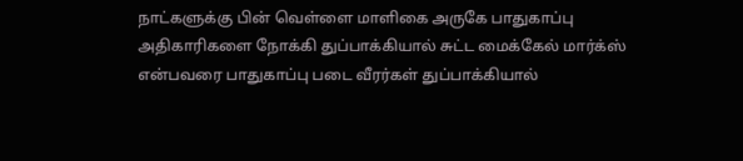நாட்களுக்கு பின் வெள்ளை மாளிகை அருகே பாதுகாப்பு அதிகாரிகளை நோக்கி துப்பாக்கியால் சுட்ட மைக்கேல் மார்க்ஸ் என்பவரை பாதுகாப்பு படை வீரர்கள் துப்பாக்கியால்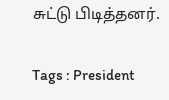சுட்டு பிடித்தனர்.

Tags : President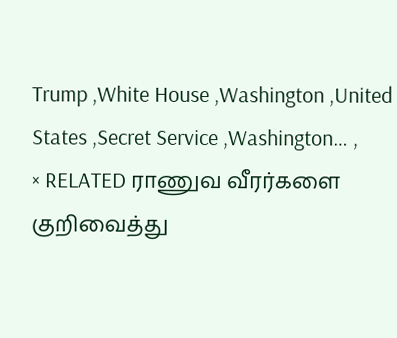Trump ,White House ,Washington ,United States ,Secret Service ,Washington… ,
× RELATED ராணுவ வீரர்களை குறிவைத்து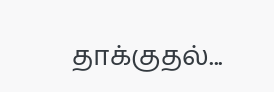தாக்குதல்...